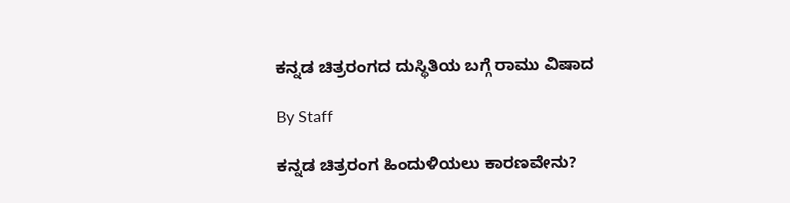ಕನ್ನಡ ಚಿತ್ರರಂಗದ ದುಸ್ಥಿತಿಯ ಬಗ್ಗೆ ರಾಮು ವಿಷಾದ

By Staff

ಕನ್ನಡ ಚಿತ್ರರಂಗ ಹಿಂದುಳಿಯಲು ಕಾರಣವೇನು?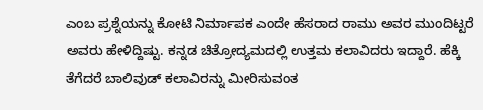ಎಂಬ ಪ್ರಶ್ನೆಯನ್ನು ಕೋಟಿ ನಿರ್ಮಾಪಕ ಎಂದೇ ಹೆಸರಾದ ರಾಮು ಅವರ ಮುಂದಿಟ್ಟರೆ ಅವರು ಹೇಳಿದ್ದಿಷ್ಟು. ಕನ್ನಡ ಚಿತ್ರೋದ್ಯಮದಲ್ಲಿ ಉತ್ತಮ ಕಲಾವಿದರು ಇದ್ದಾರೆ. ಹೆಕ್ಕಿ ತೆಗೆದರೆ ಬಾಲಿವುಡ್ ಕಲಾವಿರನ್ನು ಮೀರಿಸುವಂತ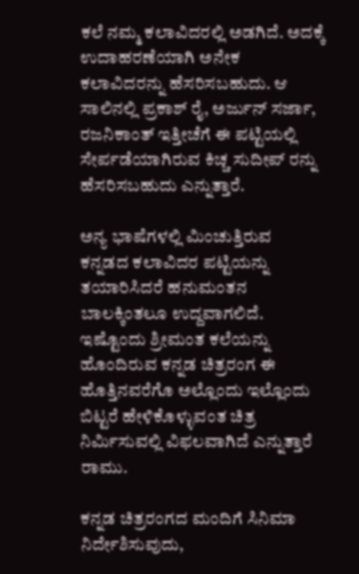ಕಲೆ ನಮ್ಮ ಕಲಾವಿದರಲ್ಲಿ ಅಡಗಿದೆ. ಅದಕ್ಕೆ ಉದಾಹರಣೆಯಾಗಿ ಅನೇಕ ಕಲಾವಿದರನ್ನು ಹೆಸರಿಸಬಹುದು. ಆ ಸಾಲಿನಲ್ಲಿ ಪ್ರಕಾಶ್ ರೈ, ಅರ್ಜುನ್ ಸರ್ಜಾ, ರಜನಿಕಾಂತ್ ಇತ್ತೀಚೆಗೆ ಈ ಪಟ್ಟಿಯಲ್ಲಿ ಸೇರ್ಪಡೆಯಾಗಿರುವ ಕಿಚ್ಚ ಸುದೀಪ್ ರನ್ನು ಹೆಸರಿಸಬಹುದು ಎನ್ನುತ್ತಾರೆ.

ಅನ್ಯ ಭಾಷೆಗಳಲ್ಲಿ ಮಿಂಚುತ್ತಿರುವ ಕನ್ನಡದ ಕಲಾವಿದರ ಪಟ್ಟಿಯನ್ನು ತಯಾರಿಸಿದರೆ ಹನುಮಂತನ ಬಾಲಕ್ಕಿಂತಲೂ ಉದ್ದವಾಗಲಿದೆ. ಇಷ್ಟೊಂದು ಶ್ರೀಮಂತ ಕಲೆಯನ್ನು ಹೊಂದಿರುವ ಕನ್ನಡ ಚಿತ್ರರಂಗ ಈ ಹೊತ್ತಿನವರೆಗೊ ಅಲ್ಲೊಂದು ಇಲ್ಲೊಂದು ಬಿಟ್ಟರೆ ಹೇಳಿಕೊಳ್ಳುವಂತ ಚಿತ್ರ ನಿರ್ಮಿಸುವಲ್ಲಿ ವಿಫಲವಾಗಿದೆ ಎನ್ನುತ್ತಾರೆ ರಾಮು.

ಕನ್ನಡ ಚಿತ್ರರಂಗದ ಮಂದಿಗೆ ಸಿನಿಮಾ ನಿರ್ದೇಶಿಸುವುದು,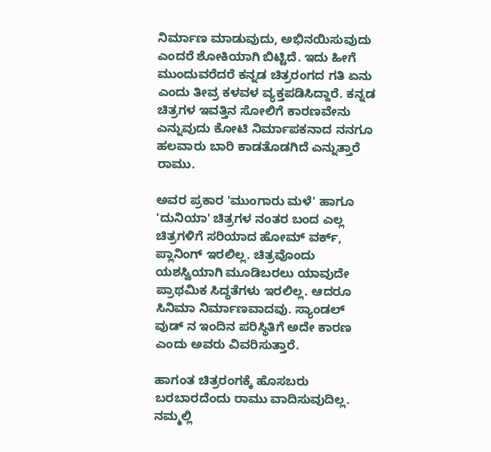ನಿರ್ಮಾಣ ಮಾಡುವುದು, ಅಭಿನಯಿಸುವುದು ಎಂದರೆ ಶೋಕಿಯಾಗಿ ಬಿಟ್ಟಿದೆ. ಇದು ಹೀಗೆ ಮುಂದುವರೆದರೆ ಕನ್ನಡ ಚಿತ್ರರಂಗದ ಗತಿ ಏನು ಎಂದು ತೀವ್ರ ಕಳವಳ ವ್ಯಕ್ತಪಡಿಸಿದ್ದಾರೆ. ಕನ್ನಡ ಚಿತ್ರಗಳ ಇವತ್ತಿನ ಸೋಲಿಗೆ ಕಾರಣವೇನು ಎನ್ನುವುದು ಕೋಟಿ ನಿರ್ಮಾಪಕನಾದ ನನಗೂ ಹಲವಾರು ಬಾರಿ ಕಾಡತೊಡಗಿದೆ ಎನ್ನುತ್ತಾರೆ ರಾಮು.

ಅವರ ಪ್ರಕಾರ 'ಮುಂಗಾರು ಮಳೆ' ಹಾಗೂ 'ದುನಿಯಾ' ಚಿತ್ರಗಳ ನಂತರ ಬಂದ ಎಲ್ಲ ಚಿತ್ರಗಳಿಗೆ ಸರಿಯಾದ ಹೋಮ್ ವರ್ಕ್, ಪ್ಲಾನಿಂಗ್ ಇರಲಿಲ್ಲ. ಚಿತ್ರವೊಂದು ಯಶಸ್ವಿಯಾಗಿ ಮೂಡಿಬರಲು ಯಾವುದೇ ಪ್ರಾಥಮಿಕ ಸಿದ್ಧತೆಗಳು ಇರಲಿಲ್ಲ. ಆದರೂ ಸಿನಿಮಾ ನಿರ್ಮಾಣವಾದವು. ಸ್ಯಾಂಡಲ್ ವುಡ್ ನ ಇಂದಿನ ಪರಿಸ್ಥಿತಿಗೆ ಅದೇ ಕಾರಣ ಎಂದು ಅವರು ವಿವರಿಸುತ್ತಾರೆ.

ಹಾಗಂತ ಚಿತ್ರರಂಗಕ್ಕೆ ಹೊಸಬರು ಬರಬಾರದೆಂದು ರಾಮು ವಾದಿಸುವುದಿಲ್ಲ. ನಮ್ಮಲ್ಲಿ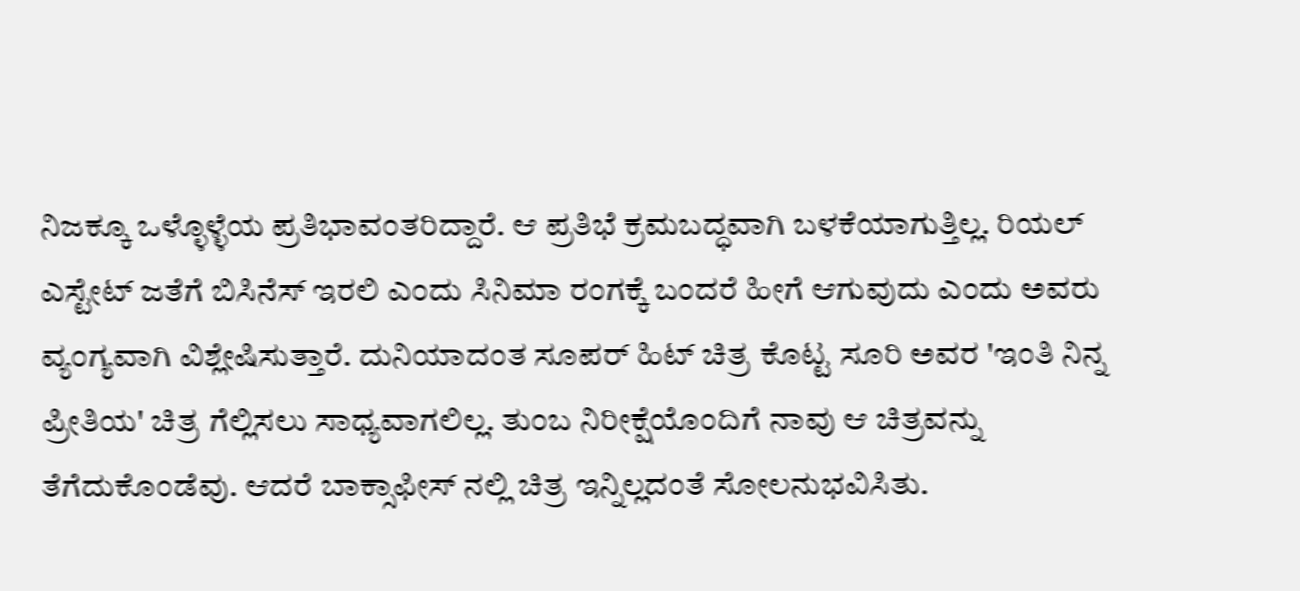ನಿಜಕ್ಕೂ ಒಳ್ಳೊಳ್ಳೆಯ ಪ್ರತಿಭಾವಂತರಿದ್ದಾರೆ. ಆ ಪ್ರತಿಭೆ ಕ್ರಮಬದ್ಧವಾಗಿ ಬಳಕೆಯಾಗುತ್ತಿಲ್ಲ. ರಿಯಲ್ ಎಸ್ಟೇಟ್ ಜತೆಗೆ ಬಿಸಿನೆಸ್ ಇರಲಿ ಎಂದು ಸಿನಿಮಾ ರಂಗಕ್ಕೆ ಬಂದರೆ ಹೀಗೆ ಆಗುವುದು ಎಂದು ಅವರು ವ್ಯಂಗ್ಯವಾಗಿ ವಿಶ್ಲೇಷಿಸುತ್ತಾರೆ. ದುನಿಯಾದಂತ ಸೂಪರ್ ಹಿಟ್ ಚಿತ್ರ ಕೊಟ್ಟ ಸೂರಿ ಅವರ 'ಇಂತಿ ನಿನ್ನ ಪ್ರೀತಿಯ' ಚಿತ್ರ ಗೆಲ್ಲಿಸಲು ಸಾಧ್ಯವಾಗಲಿಲ್ಲ. ತುಂಬ ನಿರೀಕ್ಷೆಯೊಂದಿಗೆ ನಾವು ಆ ಚಿತ್ರವನ್ನು ತೆಗೆದುಕೊಂಡೆವು. ಆದರೆ ಬಾಕ್ಸಾಫೀಸ್ ನಲ್ಲಿ ಚಿತ್ರ ಇನ್ನಿಲ್ಲದಂತೆ ಸೋಲನುಭವಿಸಿತು.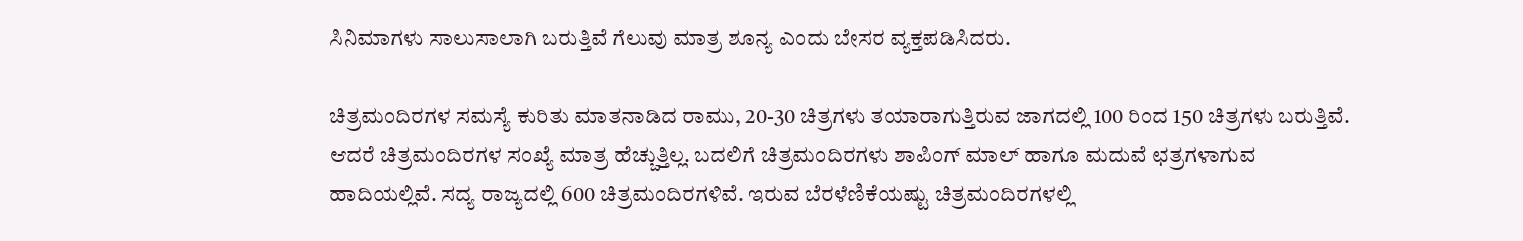ಸಿನಿಮಾಗಳು ಸಾಲುಸಾಲಾಗಿ ಬರುತ್ತಿವೆ ಗೆಲುವು ಮಾತ್ರ ಶೂನ್ಯ ಎಂದು ಬೇಸರ ವ್ಯಕ್ತಪಡಿಸಿದರು.

ಚಿತ್ರಮಂದಿರಗಳ ಸಮಸ್ಯೆ ಕುರಿತು ಮಾತನಾಡಿದ ರಾಮು, 20-30 ಚಿತ್ರಗಳು ತಯಾರಾಗುತ್ತಿರುವ ಜಾಗದಲ್ಲಿ 100 ರಿಂದ 150 ಚಿತ್ರಗಳು ಬರುತ್ತಿವೆ. ಆದರೆ ಚಿತ್ರಮಂದಿರಗಳ ಸಂಖ್ಯೆ ಮಾತ್ರ ಹೆಚ್ಚುತ್ತಿಲ್ಲ. ಬದಲಿಗೆ ಚಿತ್ರಮಂದಿರಗಳು ಶಾಪಿಂಗ್ ಮಾಲ್ ಹಾಗೂ ಮದುವೆ ಛತ್ರಗಳಾಗುವ ಹಾದಿಯಲ್ಲಿವೆ. ಸದ್ಯ ರಾಜ್ಯದಲ್ಲಿ 600 ಚಿತ್ರಮಂದಿರಗಳಿವೆ. ಇರುವ ಬೆರಳೆಣಿಕೆಯಷ್ಟು ಚಿತ್ರಮಂದಿರಗಳಲ್ಲಿ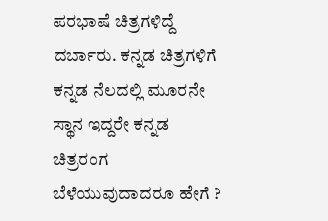ಪರಭಾಷೆ ಚಿತ್ರಗಳಿದ್ದೆ ದರ್ಬಾರು. ಕನ್ನಡ ಚಿತ್ರಗಳಿಗೆ ಕನ್ನಡ ನೆಲದಲ್ಲಿ ಮೂರನೇ ಸ್ಥಾನ ಇದ್ದರೇ ಕನ್ನಡ ಚಿತ್ರರಂಗ ಬೆಳೆಯುವುದಾದರೂ ಹೇಗೆ ?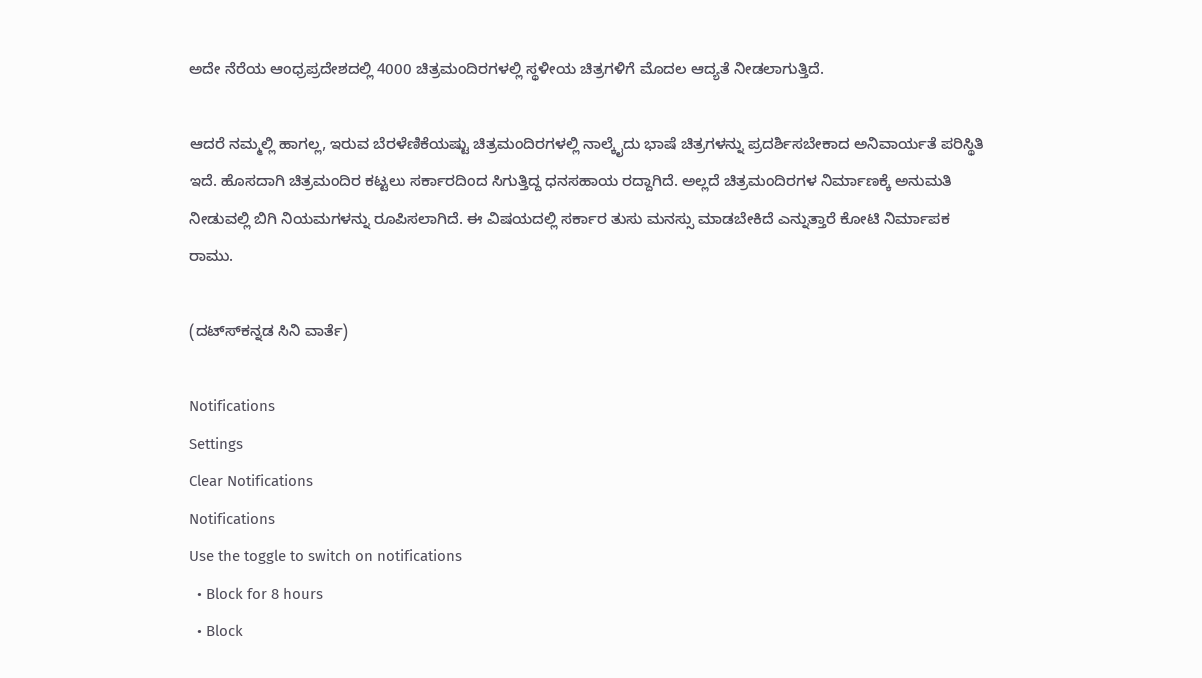ಅದೇ ನೆರೆಯ ಆಂಧ್ರಪ್ರದೇಶದಲ್ಲಿ 4000 ಚಿತ್ರಮಂದಿರಗಳಲ್ಲಿ ಸ್ಥಳೀಯ ಚಿತ್ರಗಳಿಗೆ ಮೊದಲ ಆದ್ಯತೆ ನೀಡಲಾಗುತ್ತಿದೆ.

ಆದರೆ ನಮ್ಮಲ್ಲಿ ಹಾಗಲ್ಲ, ಇರುವ ಬೆರಳೆಣಿಕೆಯಷ್ಟು ಚಿತ್ರಮಂದಿರಗಳಲ್ಲಿ ನಾಲ್ಕೈದು ಭಾಷೆ ಚಿತ್ರಗಳನ್ನು ಪ್ರದರ್ಶಿಸಬೇಕಾದ ಅನಿವಾರ್ಯತೆ ಪರಿಸ್ಥಿತಿ ಇದೆ. ಹೊಸದಾಗಿ ಚಿತ್ರಮಂದಿರ ಕಟ್ಟಲು ಸರ್ಕಾರದಿಂದ ಸಿಗುತ್ತಿದ್ದ ಧನಸಹಾಯ ರದ್ದಾಗಿದೆ. ಅಲ್ಲದೆ ಚಿತ್ರಮಂದಿರಗಳ ನಿರ್ಮಾಣಕ್ಕೆ ಅನುಮತಿ ನೀಡುವಲ್ಲಿ ಬಿಗಿ ನಿಯಮಗಳನ್ನು ರೂಪಿಸಲಾಗಿದೆ. ಈ ವಿಷಯದಲ್ಲಿ ಸರ್ಕಾರ ತುಸು ಮನಸ್ಸು ಮಾಡಬೇಕಿದೆ ಎನ್ನುತ್ತಾರೆ ಕೋಟಿ ನಿರ್ಮಾಪಕ ರಾಮು.

(ದಟ್ಸ್‍ಕನ್ನಡ ಸಿನಿ ವಾರ್ತೆ)

Notifications
Settings
Clear Notifications
Notifications
Use the toggle to switch on notifications
  • Block for 8 hours
  • Block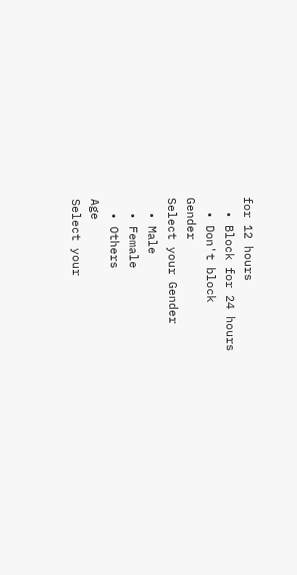for 12 hours
  • Block for 24 hours
  • Don't block
Gender
Select your Gender
  • Male
  • Female
  • Others
Age
Select your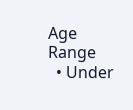Age Range
  • Under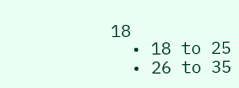18
  • 18 to 25
  • 26 to 35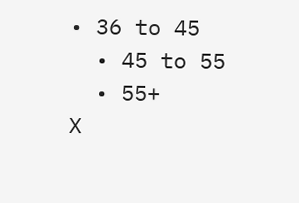• 36 to 45
  • 45 to 55
  • 55+
X